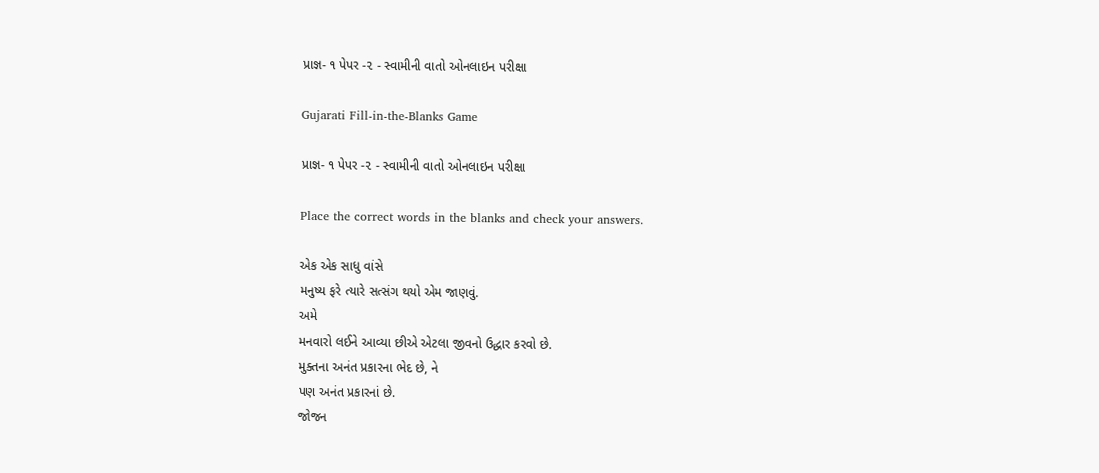પ્રાજ્ઞ- ૧ પેપર -૨ - સ્વામીની વાતો ઓનલાઇન પરીક્ષા

Gujarati Fill-in-the-Blanks Game

પ્રાજ્ઞ- ૧ પેપર -૨ - સ્વામીની વાતો ઓનલાઇન પરીક્ષા

Place the correct words in the blanks and check your answers.

એક એક સાધુ વાંસે
મનુષ્ય ફરે ત્યારે સત્સંગ થયો એમ જાણવું.
અમે
મનવારો લઈને આવ્યા છીએ એટલા જીવનો ઉદ્ધાર કરવો છે.
મુક્તના અનંત પ્રકારના ભેદ છે, ને
પણ અનંત પ્રકારનાં છે.
જોજન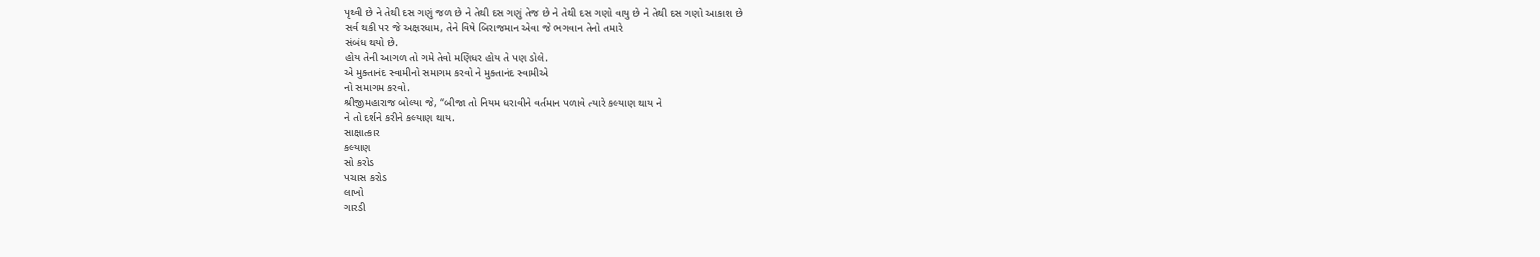પૃથ્વી છે ને તેથી દસ ગણું જળ છે ને તેથી દસ ગણું તેજ છે ને તેથી દસ ગણો વાયુ છે ને તેથી દસ ગણો આકાશ છે
સર્વ થકી પર જે અક્ષરધામ, તેને વિષે બિરાજમાન એવા જે ભગવાન તેનો તમારે
સંબંધ થયો છે.
હોય તેની આગળ તો ગમે તેવો મણિધર હોય તે પણ ડોલે.
એ મુક્તાનંદ સ્વામીનો સમાગમ કરવો ને મુક્તાનંદ સ્વામીએ
નો સમાગમ કરવો.
શ્રીજીમહારાજ બોલ્યા જે, “બીજા તો નિયમ ધરાવીને વર્તમાન પળાવે ત્યારે કલ્યાણ થાય ને
ને તો દર્શને કરીને કલ્યાણ થાય.
સાક્ષાત્કાર
કલ્યાણ
સો કરોડ
પચાસ કરોડ
લાખો
ગારડી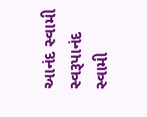આનંદ સ્વામી
સ્વરૂપાનંદ સ્વામી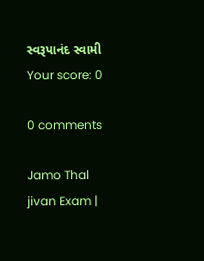સ્વરૂપાનંદ સ્વામી
Your score: 0

0 comments

Jamo Thal jivan Exam |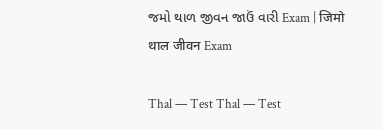જમો થાળ જીવન જાઉં વારી Exam | जिमो थाल जीवन Exam

Thal — Test Thal — Test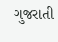ગુજરાતી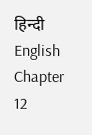हिन्दी English Chapter 12